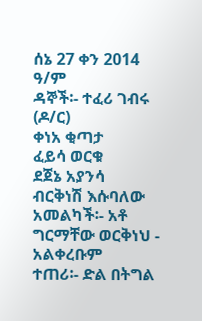ሰኔ 27 ቀን 2014 ዓ/ም
ዳኞች፡- ተፈሪ ገብሩ (ዶ/ር)
ቀነአ ቂጣታ
ፈይሳ ወርቁ
ደጀኔ አያንሳ
ብርቅነሽ እሱባለው
አመልካች፡- አቶ ግርማቸው ወርቅነህ - አልቀረቡም
ተጠሪ፡- ድል በትግል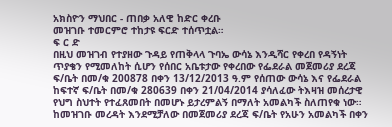አክስዮን ማህበር - ጠበቃ አለዊ ከድር ቀረቡ
መዝገቡ ተመርምሮ ተከታዩ ፍርድ ተሰጥቷል።
ፍ ር ድ
በዚህ መዝገብ የተያዘው ጉዳይ የጠቅላላ ጉባኤ ውሳኔ እንዲሻር የቀረበ የዳኝነት ጥያቄን የሚመለከት ሲሆን የሰበር አቤቱታው የቀረበው የፌደራል መጀመሪያ ደረጃ ፍ/ቤት በመ/ቁ 200878 በቀን 13/12/2013 ዓ.ም የሰጠው ውሳኔ እና የፌደራል ከፍተኛ ፍ/ቤት በመ/ቁ 280639 በቀን 21/04/2014 ያሳለፈው ትእዛዝ መሰረታዊ የህግ ስህተት የተፈጸመበት በመሆኑ ይታረምልኝ በማለት አመልካች ስለጠየቁ ነው።
ከመዝገቡ መረዳት እንደሚቻለው በመጀመሪያ ደረጃ ፍ/ቤት የአሁን አመልካች በቀን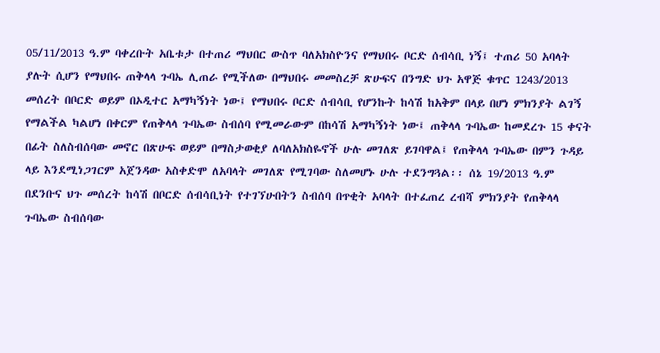05/11/2013 ዓ.ም ባቀረቡት አቤቱታ በተጠሪ ማህበር ውስጥ ባለአክስዮንና የማህበሩ ቦርድ ሰብሳቢ ነኝ፤ ተጠሪ 50 አባላት ያሉት ሲሆን የማህበሩ ጠቅላላ ጉባኤ ሊጠራ የሚችለው በማህበሩ መመስረቻ ጽሁፍና በንግድ ህጉ አዋጅ ቁጥር 1243/2013 መሰረት በቦርድ ወይም በኦዲተር አማካኝነት ነው፤ የማህበሩ ቦርድ ሰብሳቢ የሆንኩት ከሳሽ ከአቅም በላይ በሆነ ምክንያት ልገኝ የማልችል ካልሆነ በቀርም የጠቅላላ ጉባኤው ስብሰባ የሚመራውም በከሳሽ አማካኝነት ነው፤ ጠቅላላ ጉባኤው ከመደረጉ 15 ቀናት በፊት ስለስብሰባው መኖር በጽሁፍ ወይም በማስታወቂያ ለባለአክስዬኖች ሁሉ መገለጽ ይገባዋል፤ የጠቅላላ ጉባኤው በምን ጉዳይ ላይ እንደሚነጋገርም አጀንዳው አስቀድሞ ለአባላት መገለጽ የሚገባው ስለመሆኑ ሁሉ ተደንግጓል፡፡ ሰኔ 19/2013 ዓ.ም በደንቡና ህጉ መሰረት ከሳሽ በቦርድ ሰብሳቢነት የተገኘሁበትን ስብሰባ በጥቂት አባላት በተፈጠረ ረብሻ ምክንያት የጠቅላላ ጉባኤው ስብሰባው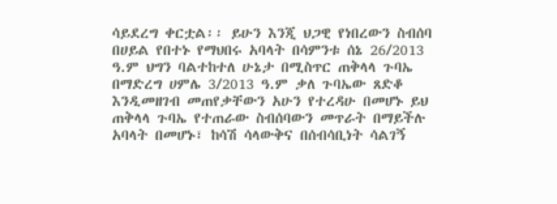ሳይደረግ ቀርቷል፡፡ ይሁን እንጂ ህጋዊ የነበረውን ስብሰባ በሀይል የበተኑ የማህበሩ አባላት በሳምንቱ ሰኔ 26/2013 ዓ.ም ህግን ባልተከተለ ሁኔታ በሚስጥር ጠቅላላ ጉባኤ በማድረግ ሀምሌ 3/2013 ዓ.ም ቃለ ጉባኤው ጸድቆ እንዲመዘገብ መጠየቃቸውን አሁን የተረዳሁ በመሆኑ ይህ ጠቅላላ ጉባኤ የተጠራው ስብሰባውን መጥራት በማይችሉ አባላት በመሆኑ፣ ከሳሽ ሳላውቅና በሰብሳቢነት ሳልገኝ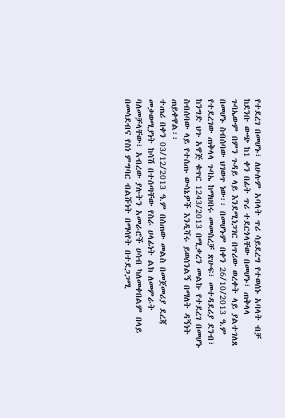የተደረገ በመሆኑ፣ ለሁሉም አባላት ጥሪ ሳይደረግ የተወሰኑ አባላት ብቻ ከደንቡ ውጭ ከ1 ቀን በፊት ጥሪ ተደርጎላቸው በመሆኑ፣ ጠቅላላ ጉባኤውም በምን ጉዳይ ላይ እንደሚነጋገር በጥሪው ወረቀት ላይ ያልተገለጸ በመሆኑ ስብሰባው ህገወጥ ነው፡፡ በመሆኑም በቀን 26/10/2013 ዓ.ም የተደረገው ጠቅላላ ጉባኤ ከማህበሩ መመስረቻ ጽሁፍ፣ መተዳደሪያ ደንብ፣ ከንግድ ህጉ አዋጅ ቁጥር 1243/2013 በሚቃረን መልኩ የተደረገ በመሆኑ ስብሰባው ላይ የተሰጡ ውሳኔዎች እንዲሻሩ ይወሰንልኝ በማለት ዳኝነት ጠይቀዋል፡፡
ተጠሪ በቀን 03/12/2013 ዓ.ም በሰጠው መልስ በመጀመሪያ ደረጃ መቃወሚያነት ከሳሽ በተሰጣቸው የስራ ሀላፊነት ልክ ለመምራት ባለመቻላቸው፣ አብረው ያሉትን አመራሮች ሀሳብ ካለመቀበልም በላይ በመሳደብና የስነ ምግባር ብልሹነት በማሳየት በተደጋጋሚ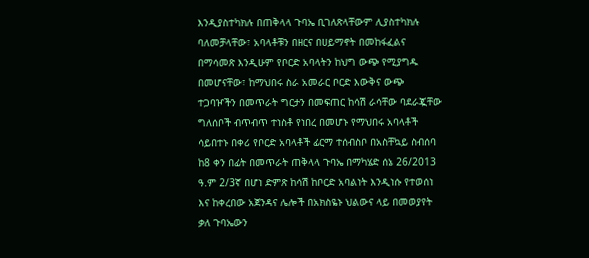እንዲያስተካክሉ በጠቅላላ ጉባኤ ቢገለጽላቸውም ሊያስተካክሉ ባለመቻላቸው፣ አባላቶቹን በዘርና በሀይማኖት በመከፋፈልና በማሳመጽ እንዲሁም የቦርድ አባላትን ከህግ ውጭ የሚያግዱ በመሆናቸው፣ ከማህበሩ ስራ አመራር ቦርድ እውቅና ውጭ ተጋባዦችን በመጥራት ግርታን በመፍጠር ከሳሽ ራሳቸው ባደራጇቸው ግለሰቦች ብጥብጥ ተነስቶ የነበረ በመሆኑ የማህበሩ አባላቶች ሳይበተኑ በቀሪ የቦርድ አባላቶች ፊርማ ተሰብስቦ በአስቸኳይ ስብሰባ ከ8 ቀን በፊት በመጥራት ጠቅላላ ጉባኤ በማካሄድ ሰኔ 26/2013 ዓ.ም 2/3ኛ በሆነ ድምጽ ከሳሽ ከቦርድ አባልነት እንዲነሱ የተወሰነ እና ከቀረበው አጀንዳና ሌሎች በአክስዬኑ ህልውና ላይ በመወያየት ቃለ ጉባኤውን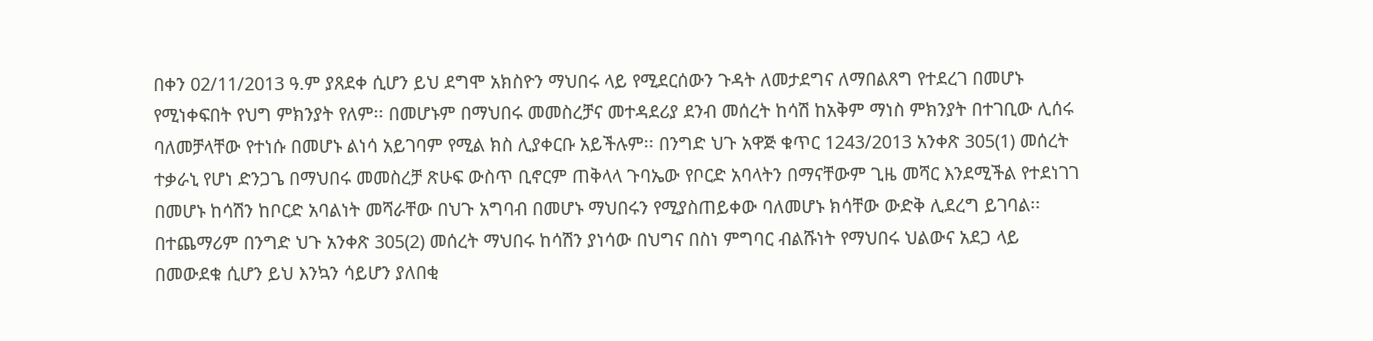በቀን 02/11/2013 ዓ.ም ያጸደቀ ሲሆን ይህ ደግሞ አክስዮን ማህበሩ ላይ የሚደርሰውን ጉዳት ለመታደግና ለማበልጸግ የተደረገ በመሆኑ የሚነቀፍበት የህግ ምክንያት የለም፡፡ በመሆኑም በማህበሩ መመስረቻና መተዳደሪያ ደንብ መሰረት ከሳሽ ከአቅም ማነስ ምክንያት በተገቢው ሊሰሩ ባለመቻላቸው የተነሱ በመሆኑ ልነሳ አይገባም የሚል ክስ ሊያቀርቡ አይችሉም፡፡ በንግድ ህጉ አዋጅ ቁጥር 1243/2013 አንቀጽ 305(1) መሰረት ተቃራኒ የሆነ ድንጋጌ በማህበሩ መመስረቻ ጽሁፍ ውስጥ ቢኖርም ጠቅላላ ጉባኤው የቦርድ አባላትን በማናቸውም ጊዜ መሻር እንደሚችል የተደነገገ በመሆኑ ከሳሽን ከቦርድ አባልነት መሻራቸው በህጉ አግባብ በመሆኑ ማህበሩን የሚያስጠይቀው ባለመሆኑ ክሳቸው ውድቅ ሊደረግ ይገባል፡፡ በተጨማሪም በንግድ ህጉ አንቀጽ 305(2) መሰረት ማህበሩ ከሳሽን ያነሳው በህግና በስነ ምግባር ብልሹነት የማህበሩ ህልውና አደጋ ላይ በመውደቁ ሲሆን ይህ እንኳን ሳይሆን ያለበቂ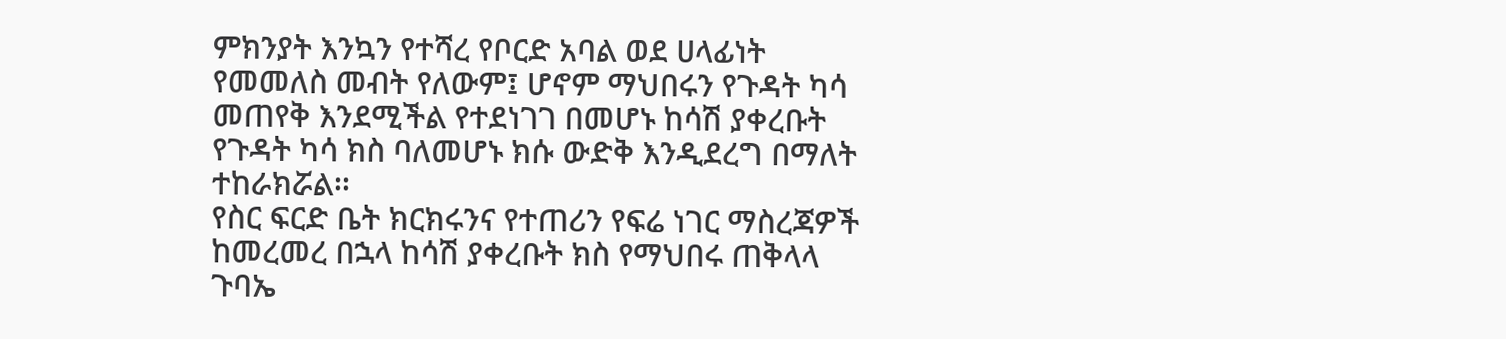ምክንያት እንኳን የተሻረ የቦርድ አባል ወደ ሀላፊነት የመመለስ መብት የለውም፤ ሆኖም ማህበሩን የጉዳት ካሳ መጠየቅ እንደሚችል የተደነገገ በመሆኑ ከሳሽ ያቀረቡት የጉዳት ካሳ ክስ ባለመሆኑ ክሱ ውድቅ እንዲደረግ በማለት ተከራክሯል፡፡
የስር ፍርድ ቤት ክርክሩንና የተጠሪን የፍሬ ነገር ማስረጃዎች ከመረመረ በኋላ ከሳሽ ያቀረቡት ክስ የማህበሩ ጠቅላላ ጉባኤ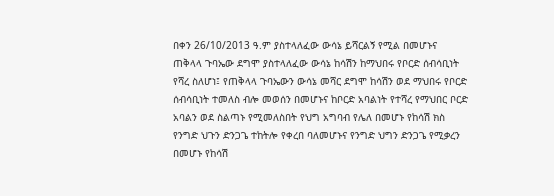በቀን 26/10/2013 ዓ.ም ያስተላለፈው ውሳኔ ይሻርልኝ የሚል በመሆኑና ጠቅላላ ጉባኤው ደግሞ ያስተላለፈው ውሳኔ ከሳሽን ከማህበሩ የቦርድ ሰብሳቢነት የሻረ ስለሆነ፤ የጠቅላላ ጉባኤውን ውሳኔ መሻር ደግሞ ከሳሽን ወደ ማህበሩ የቦርድ ሰብሳቢነት ተመለስ ብሎ መወሰን በመሆኑና ከቦርድ አባልነት የተሻረ የማህበር ቦርድ አባልን ወደ ስልጣኑ የሚመለስበት የህግ አግባብ የሌለ በመሆኑ የከሳሽ ክስ የንግድ ህጉን ድንጋጌ ተከትሎ የቀረበ ባለመሆኑና የንግድ ህግን ድንጋጌ የሚቃረን በመሆኑ የከሳሽ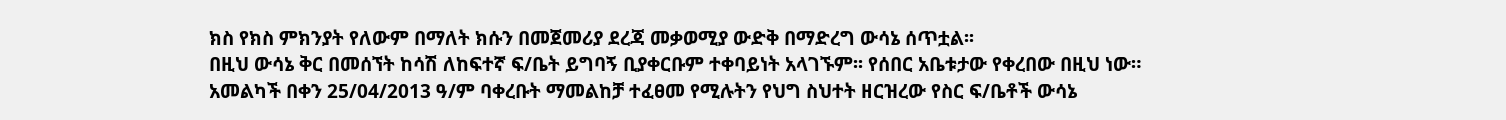ክስ የክስ ምክንያት የለውም በማለት ክሱን በመጀመሪያ ደረጃ መቃወሚያ ውድቅ በማድረግ ውሳኔ ሰጥቷል፡፡
በዚህ ውሳኔ ቅር በመሰኘት ከሳሽ ለከፍተኛ ፍ/ቤት ይግባኝ ቢያቀርቡም ተቀባይነት አላገኙም፡፡ የሰበር አቤቱታው የቀረበው በዚህ ነው።
አመልካች በቀን 25/04/2013 ዓ/ም ባቀረቡት ማመልከቻ ተፈፀመ የሚሉትን የህግ ስህተት ዘርዝረው የስር ፍ/ቤቶች ውሳኔ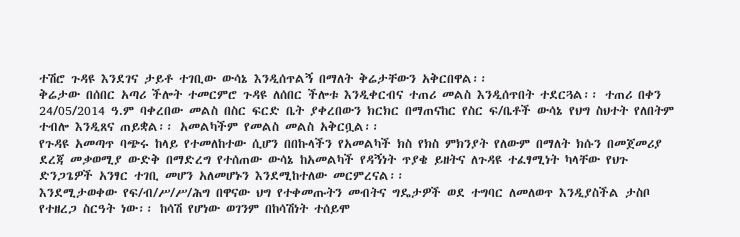ተሽሮ ጉዳዩ እንደገና ታይቶ ተገቢው ውሳኔ እንዲሰጥልኝ በማለት ቅሬታቸውን አቅርበዋል፡፡
ቅሬታው በሰበር አጣሪ ችሎት ተመርምሮ ጉዳዩ ለሰበር ችሎቱ እንዲቀርብና ተጠሪ መልስ እንዲሰጥበት ተደርጓል፡፡ ተጠሪ በቀን 24/05/2014 ዓ.ም ባቀረበው መልስ በስር ፍርድ ቤት ያቀረበውን ክርክር በማጠናከር የስር ፍ/ቤቶች ውሳኔ የህግ ስህተት የለበትም ተብሎ እንዲጸና ጠይቋል፡፡ አመልካችም የመልስ መልስ አቅርቧል፡፡
የጉዳዩ አመጣጥ ባጭሩ ከላይ የተመለከተው ሲሆን በበኩላችን የአመልካች ክስ የክስ ምክንያት የለውም በማለት ክሱን በመጀመሪያ ደረጃ መቃወሚያ ውድቅ በማድረግ የተሰጠው ውሳኔ ከአመልካች የዳኝነት ጥያቄ ይዘትና ለጉዳዩ ተፈፃሚነት ካላቸው የህጉ ድንጋጌዎች አንፃር ተገቢ መሆን አለመሆኑን እንደሚከተለው መርምረናል፡፡
እንደሚታወቀው የፍ/ብ/ሥ/ሥ/ሕግ በዋናው ህግ የተቀመጡትን መብትና ግዴታዎች ወደ ተግባር ለመለወጥ እንዲያስችል ታስቦ የተዘረጋ ስርዓት ነው፡፡ ከሳሽ የሆነው ወገንም በከሳሽነት ተሰይሞ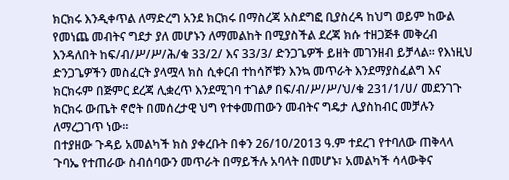ክርክሩ እንዲቀጥል ለማድረግ አንደ ክርክሩ በማስረጃ አስደግፎ ቢያስረዳ ከህግ ወይም ከውል የመነጨ መብትና ግደታ ያለ መሆኑን ለማመልከት በሚያስችል ደረጃ ክሱ ተዘጋጅቶ መቅረብ እንዳለበት ከፍ/ብ/ሥ/ሥ/ሕ/ቁ 33/2/ እና 33/3/ ድንጋጌዎች ይዘት መገንዘብ ይቻላል፡፡ የእነዚህ ድንጋጌዎችን መስፈርት ያላሟላ ክስ ሲቀርብ ተከሳሾቹን እንኳ መጥራት እንደማያስፈልግ እና ክርክሩም በጅምር ደረጃ ሊቋረጥ እንደሚገባ ተገልፆ በፍ/ብ/ሥ/ሥ/ህ/ቁ 231/1/ሀ/ መደንገጉ ክርክሩ ውጤት ኖሮት በመሰረታዊ ህግ የተቀመጠውን መብትና ግዴታ ሊያስከብር መቻሉን ለማረጋገጥ ነው፡፡
በተያዘው ጉዳይ አመልካች ክስ ያቀረቡት በቀን 26/10/2013 ዓ.ም ተደረገ የተባለው ጠቅላላ ጉባኤ የተጠራው ስብሰባውን መጥራት በማይችሉ አባላት በመሆኑ፣ አመልካች ሳላውቅና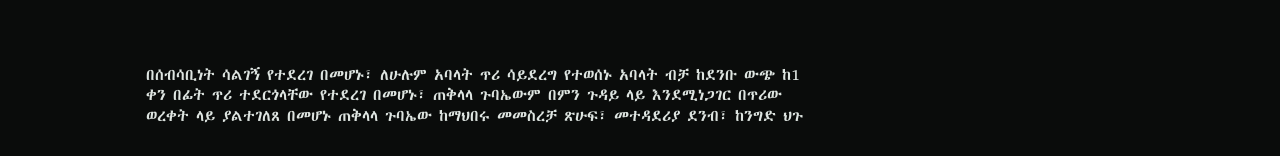በሰብሳቢነት ሳልገኝ የተደረገ በመሆኑ፣ ለሁሉም አባላት ጥሪ ሳይደረግ የተወሰኑ አባላት ብቻ ከደንቡ ውጭ ከ1 ቀን በፊት ጥሪ ተደርጎላቸው የተደረገ በመሆኑ፣ ጠቅላላ ጉባኤውም በምን ጉዳይ ላይ እንደሚነጋገር በጥሪው ወረቀት ላይ ያልተገለጸ በመሆኑ ጠቅላላ ጉባኤው ከማህበሩ መመስረቻ ጽሁፍ፣ መተዳደሪያ ደንብ፣ ከንግድ ህጉ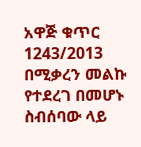አዋጅ ቁጥር 1243/2013 በሚቃረን መልኩ የተደረገ በመሆኑ ስብሰባው ላይ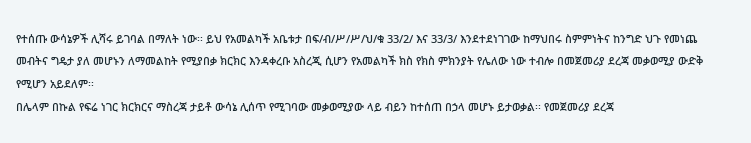የተሰጡ ውሳኔዎች ሊሻሩ ይገባል በማለት ነው፡፡ ይህ የአመልካች አቤቱታ በፍ/ብ/ሥ/ሥ/ህ/ቁ 33/2/ እና 33/3/ እንደተደነገገው ከማህበሩ ስምምነትና ከንግድ ህጉ የመነጨ መብትና ግዴታ ያለ መሆኑን ለማመልከት የሚያበቃ ክርክር እንዳቀረቡ አስረጂ ሲሆን የአመልካች ክስ የክስ ምክንያት የሌለው ነው ተብሎ በመጀመሪያ ደረጃ መቃወሚያ ውድቅ የሚሆን አይደለም፡፡
በሌላም በኩል የፍሬ ነገር ክርክርና ማስረጃ ታይቶ ውሳኔ ሊሰጥ የሚገባው መቃወሚያው ላይ ብይን ከተሰጠ በኃላ መሆኑ ይታወቃል፡፡ የመጀመሪያ ደረጃ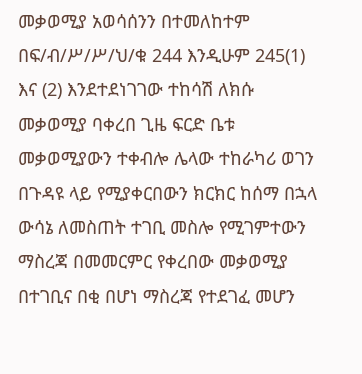መቃወሚያ አወሳሰንን በተመለከተም በፍ/ብ/ሥ/ሥ/ህ/ቁ 244 እንዲሁም 245(1) እና (2) እንደተደነገገው ተከሳሽ ለክሱ መቃወሚያ ባቀረበ ጊዜ ፍርድ ቤቱ መቃወሚያውን ተቀብሎ ሌላው ተከራካሪ ወገን በጉዳዩ ላይ የሚያቀርበውን ክርክር ከሰማ በኋላ ውሳኔ ለመስጠት ተገቢ መስሎ የሚገምተውን ማስረጃ በመመርምር የቀረበው መቃወሚያ በተገቢና በቂ በሆነ ማስረጃ የተደገፈ መሆን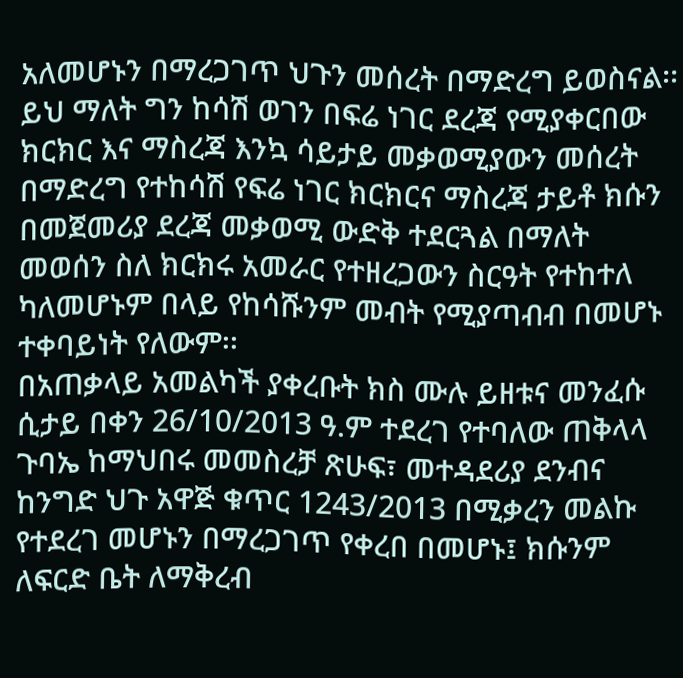አለመሆኑን በማረጋገጥ ህጉን መሰረት በማድረግ ይወስናል፡፡ ይህ ማለት ግን ከሳሽ ወገን በፍሬ ነገር ደረጃ የሚያቀርበው ክርክር እና ማስረጃ እንኳ ሳይታይ መቃወሚያውን መሰረት በማድረግ የተከሳሽ የፍሬ ነገር ክርክርና ማስረጃ ታይቶ ክሱን በመጀመሪያ ደረጃ መቃወሚ ውድቅ ተደርጓል በማለት መወሰን ስለ ክርክሩ አመራር የተዘረጋውን ስርዓት የተከተለ ካለመሆኑም በላይ የከሳሹንም መብት የሚያጣብብ በመሆኑ ተቀባይነት የለውም፡፡
በአጠቃላይ አመልካች ያቀረቡት ክስ ሙሉ ይዘቱና መንፈሱ ሲታይ በቀን 26/10/2013 ዓ.ም ተደረገ የተባለው ጠቅላላ ጉባኤ ከማህበሩ መመስረቻ ጽሁፍ፣ መተዳደሪያ ደንብና ከንግድ ህጉ አዋጅ ቁጥር 1243/2013 በሚቃረን መልኩ የተደረገ መሆኑን በማረጋገጥ የቀረበ በመሆኑ፤ ክሱንም ለፍርድ ቤት ለማቅረብ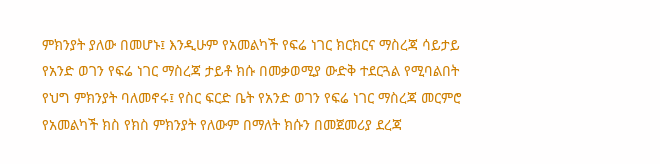ምክንያት ያለው በመሆኑ፤ እንዲሁም የአመልካች የፍሬ ነገር ክርክርና ማስረጃ ሳይታይ የአንድ ወገን የፍሬ ነገር ማስረጃ ታይቶ ክሱ በመቃወሚያ ውድቅ ተደርጓል የሚባልበት የህግ ምክንያት ባለመኖሩ፤ የስር ፍርድ ቤት የአንድ ወገን የፍሬ ነገር ማስረጃ መርምሮ የአመልካች ክስ የክስ ምክንያት የለውም በማለት ክሱን በመጀመሪያ ደረጃ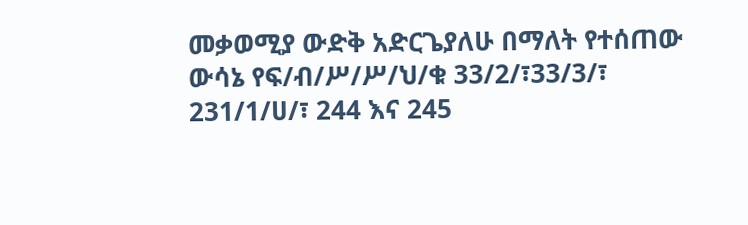መቃወሚያ ውድቅ አድርጌያለሁ በማለት የተሰጠው ውሳኔ የፍ/ብ/ሥ/ሥ/ህ/ቁ 33/2/፣33/3/፣ 231/1/ሀ/፣ 244 እና 245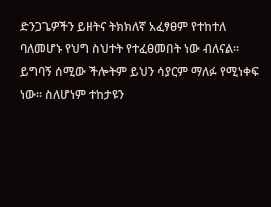ድንጋጌዎችን ይዘትና ትክክለኛ አፈፃፀም የተከተለ ባለመሆኑ የህግ ስህተት የተፈፀመበት ነው ብለናል፡፡ ይግባኝ ሰሚው ችሎትም ይህን ሳያርም ማለፉ የሚነቀፍ ነው፡፡ ስለሆነም ተከታዩን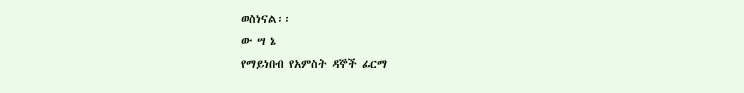ወስነናል፡፡
ው ሣ ኔ
የማይነበብ የአምስት ዳኞች ፊርማ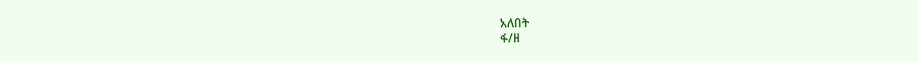አለበት
ፋ/ዘ